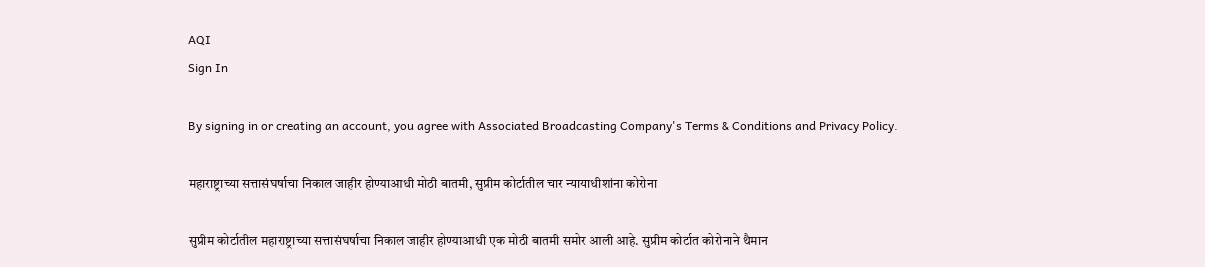AQI
Sign In

By signing in or creating an account, you agree with Associated Broadcasting Company's Terms & Conditions and Privacy Policy.

महाराष्ट्राच्या सत्तासंघर्षाचा निकाल जाहीर होण्याआधी मोठी बातमी, सुप्रीम कोर्टातील चार न्यायाधीशांना कोरोना

सुप्रीम कोर्टातील महाराष्ट्राच्या सत्तासंघर्षाचा निकाल जाहीर होण्याआधी एक मोठी बातमी समोर आली आहे. सुप्रीम कोर्टात कोरोनाने थैमान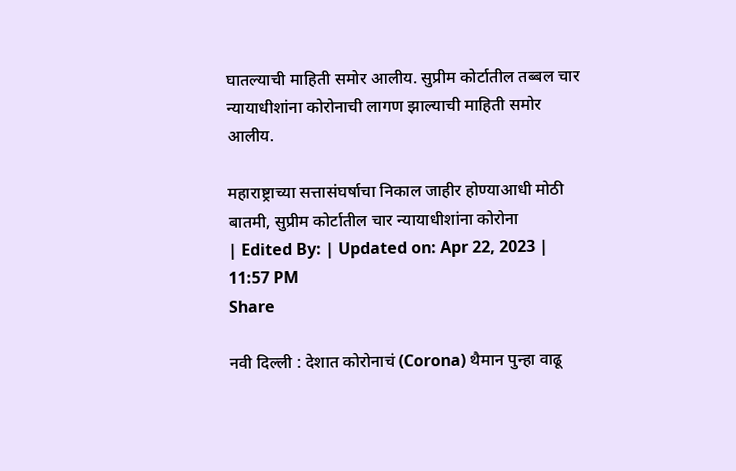घातल्याची माहिती समोर आलीय. सुप्रीम कोर्टातील तब्बल चार न्यायाधीशांना कोरोनाची लागण झाल्याची माहिती समोर आलीय.

महाराष्ट्राच्या सत्तासंघर्षाचा निकाल जाहीर होण्याआधी मोठी बातमी, सुप्रीम कोर्टातील चार न्यायाधीशांना कोरोना
| Edited By: | Updated on: Apr 22, 2023 | 11:57 PM
Share

नवी दिल्ली : देशात कोरोनाचं (Corona) थैमान पुन्हा वाढू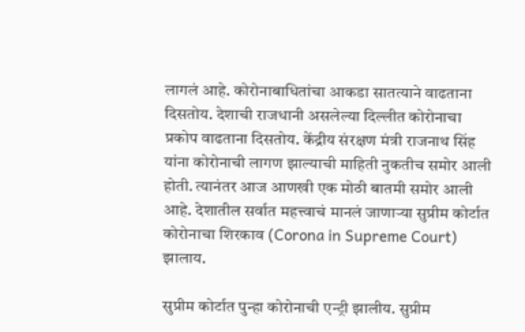लागलं आहे. कोरोनाबाधितांचा आकडा सातत्याने वाढताना दिसतोय. देशाची राजधानी असलेल्या दिल्लीत कोरोनाचा प्रकोप वाढताना दिसतोय. केंद्रीय संरक्षण मंत्री राजनाथ सिंह यांना कोरोनाची लागण झाल्याची माहिती नुकतीच समोर आली होती. त्यानंतर आज आणखी एक मोठी बातमी समोर आली आहे. देशातील सर्वात महत्त्वाचं मानलं जाणाऱ्या सुप्रीम कोर्टात कोरोनाचा शिरकाव (Corona in Supreme Court) झालाय.

सुप्रीम कोर्टात पुन्हा कोरोनाची एन्ट्री झालीय. सुप्रीम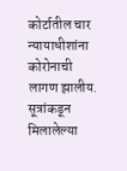कोर्टातील चार न्यायाधीशांना कोरोनाची लागण झालीय. सूत्रांकडून मिलालेल्या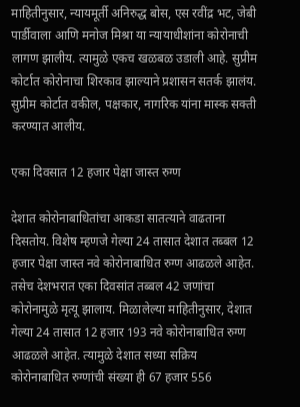माहितीनुसार, न्यायमूर्ती अनिरुद्ध बोस, एस रवींद्र भट, जेबी पार्डीवाला आणि मनोज मिश्रा या न्यायाधीशांना कोरोनाची लागण झालीय. त्यामुळे एकच खळबळ उडाली आहे. सुप्रीम कोर्टात कोरोनाचा शिरकाव झाल्याने प्रशासन सतर्क झालंय. सुप्रीम कोर्टात वकील, पक्षकार, नागरिक यांना मास्क सक्ती करण्यात आलीय.

एका दिवसात 12 हजार पेक्षा जास्त रुग्ण

देशात कोरोनाबाधितांचा आकडा सातत्याने वाढताना दिसतोय. विशेष म्हणजे गेल्या 24 तासात देशात तब्बल 12 हजार पेक्षा जास्त नवे कोरोनाबाधित रुग्ण आढळले आहेत. तसेच देशभरात एका दिवसांत तब्बल 42 जणांचा कोरोनामुळे मृत्यू झालाय. मिळालेल्या माहितीनुसार, देशात गेल्या 24 तासात 12 हजार 193 नवे कोरोनाबाधित रुग्ण आढळले आहेत. त्यामुळे देशात सध्या सक्रिय कोरोनाबाधित रुग्णांची संख्या ही 67 हजार 556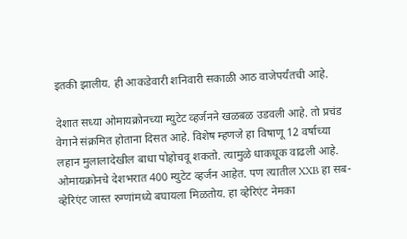इतकी झालीय. ही आकडेवारी शनिवारी सकाळी आठ वाजेपर्यंतची आहे.

देशात सध्या ओमायक्रोनच्या म्युटेट व्हर्जनने खळबळ उडवली आहे. तो प्रचंड वेगाने संक्रमित होताना दिसत आहे. विशेष म्हणजे हा विषाणू 12 वर्षाच्या लहान मुलालादेखील बाधा पोहोचवू शकतो. त्यामुळे धाकधूक वाढली आहे. ओमायक्रोनचे देशभरात 400 म्युटेट व्हर्जन आहेत. पण त्यातील XXB हा सब-व्हेरिएंट जास्त रुग्णांमध्ये बघायला मिळतोय. हा व्हेरिएंट नेमका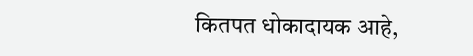कितपत धोकादायक आहे,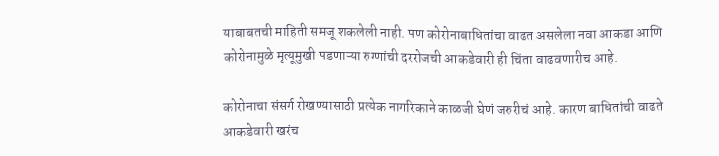याबाबतची माहिती समजू शकलेली नाही. पण कोरोनाबाधितांचा वाढत असलेला नवा आकडा आणि कोरोनामुळे मृत्यूमुखी पडणाऱ्या रुग्णांची दररोजची आकडेवारी ही चिंता वाढवणारीच आहे.

कोरोनाचा संसर्ग रोखण्यासाठी प्रत्येक नागरिकाने काळजी घेणं जरुरीचं आहे. कारण बाधितांची वाढते आकडेवारी खरंच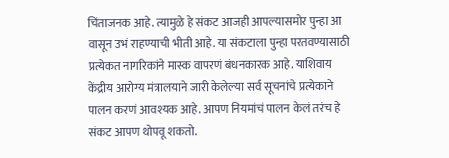चिंताजनक आहे. त्यामुळे हे संकट आजही आपल्यासमोर पुन्हा आ वासून उभं राहण्याची भीती आहे. या संकटाला पुन्हा परतवण्यासाठी प्रत्येकत नागरिकांने मास्क वापरणं बंधनकारक आहे. याशिवाय केंद्रीय आरोग्य मंत्रालयाने जारी केलेल्या सर्व सूचनांचे प्रत्येकाने पालन करणं आवश्यक आहे. आपण नियमांचं पालन केलं तरंच हे संकट आपण थोपवू शकतो.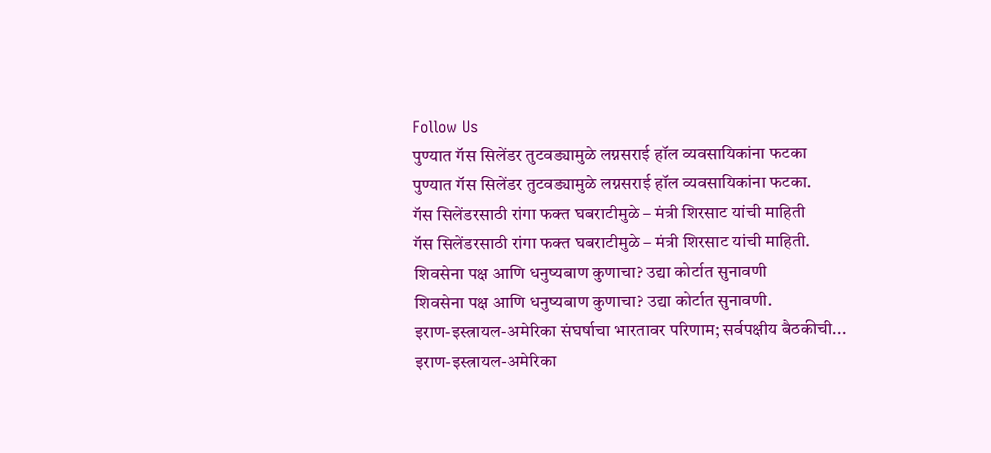Follow Us
पुण्यात गॅस सिलेंडर तुटवड्यामुळे लग्नसराई हॉल व्यवसायिकांना फटका
पुण्यात गॅस सिलेंडर तुटवड्यामुळे लग्नसराई हॉल व्यवसायिकांना फटका.
गॅस सिलेंडरसाठी रांगा फक्त घबराटीमुळे – मंत्री शिरसाट यांची माहिती
गॅस सिलेंडरसाठी रांगा फक्त घबराटीमुळे – मंत्री शिरसाट यांची माहिती.
शिवसेना पक्ष आणि धनुष्यबाण कुणाचा? उद्या कोर्टात सुनावणी
शिवसेना पक्ष आणि धनुष्यबाण कुणाचा? उद्या कोर्टात सुनावणी.
इराण-इस्त्रायल-अमेरिका संघर्षाचा भारतावर परिणाम; सर्वपक्षीय बैठकीची...
इराण-इस्त्रायल-अमेरिका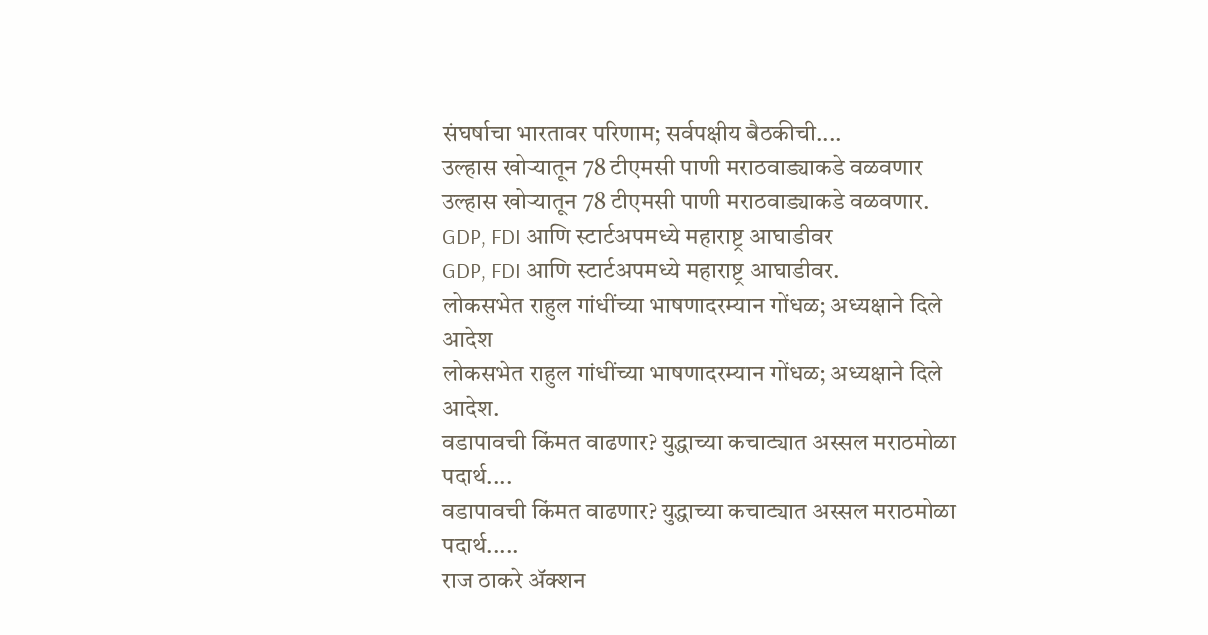संघर्षाचा भारतावर परिणाम; सर्वपक्षीय बैठकीची....
उल्हास खोऱ्यातून 78 टीएमसी पाणी मराठवाड्याकडे वळवणार
उल्हास खोऱ्यातून 78 टीएमसी पाणी मराठवाड्याकडे वळवणार.
GDP, FDI आणि स्टार्टअपमध्ये महाराष्ट्र आघाडीवर
GDP, FDI आणि स्टार्टअपमध्ये महाराष्ट्र आघाडीवर.
लोकसभेत राहुल गांधींच्या भाषणादरम्यान गोंधळ; अध्यक्षाने दिले आदेश
लोकसभेत राहुल गांधींच्या भाषणादरम्यान गोंधळ; अध्यक्षाने दिले आदेश.
वडापावची किंमत वाढणार? युद्धाच्या कचाट्यात अस्सल मराठमोळा पदार्थ....
वडापावची किंमत वाढणार? युद्धाच्या कचाट्यात अस्सल मराठमोळा पदार्थ.....
राज ठाकरे अ‍ॅक्शन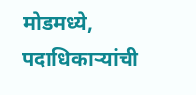मोडमध्ये, पदाधिकाऱ्यांची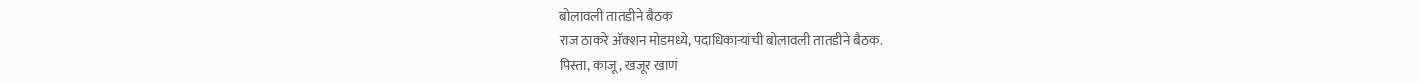बोलावली तातडीने बैठक
राज ठाकरे अ‍ॅक्शन मोडमध्ये, पदाधिकाऱ्यांची बोलावली तातडीने बैठक.
पिस्ता, काजू, खजूर खाणं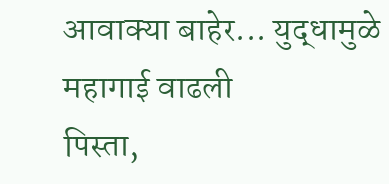आवाक्या बाहेर... युद्धामुळे महागाई वाढली
पिस्ता,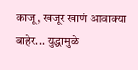काजू, खजूर खाणं आवाक्या बाहेर... युद्धामुळे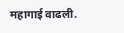महागाई वाढली.